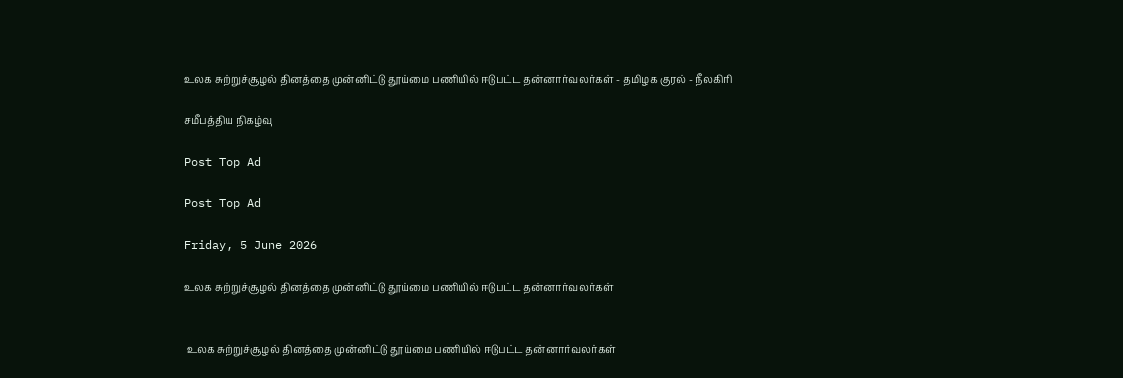உலக சுற்றுச்சூழல் தினத்தை முன்னிட்டு தூய்மை பணியில் ஈடுபட்ட தன்னார்வலர்கள் - தமிழக குரல் - நீலகிரி

சமீபத்திய நிகழ்வு

Post Top Ad

Post Top Ad

Friday, 5 June 2026

உலக சுற்றுச்சூழல் தினத்தை முன்னிட்டு தூய்மை பணியில் ஈடுபட்ட தன்னார்வலர்கள்


 உலக சுற்றுச்சூழல் தினத்தை முன்னிட்டு தூய்மை பணியில் ஈடுபட்ட தன்னார்வலர்கள்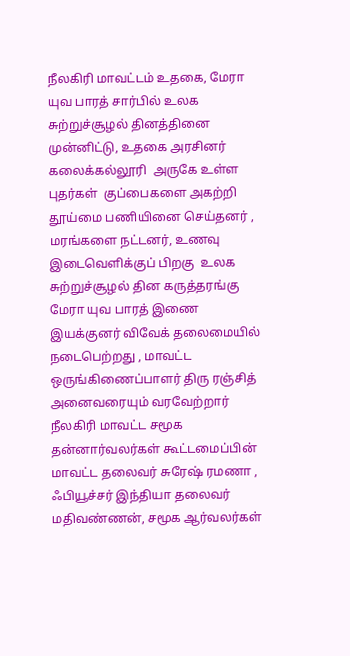நீலகிரி மாவட்டம் உதகை, மேரா யுவ பாரத் சார்பில் உலக சுற்றுச்சூழல் தினத்தினை முன்னிட்டு, உதகை அரசினர் கலைக்கல்லூரி  அருகே உள்ள புதர்கள்  குப்பைகளை அகற்றி தூய்மை பணியினை செய்தனர் , மரங்களை நட்டனர், உணவு இடைவெளிக்குப் பிறகு  உலக சுற்றுச்சூழல் தின கருத்தரங்கு மேரா யுவ பாரத் இணை இயக்குனர் விவேக் தலைமையில் நடைபெற்றது , மாவட்ட ஒருங்கிணைப்பாளர் திரு ரஞ்சித் அனைவரையும் வரவேற்றார்  நீலகிரி மாவட்ட சமூக தன்னார்வலர்கள் கூட்டமைப்பின் மாவட்ட தலைவர் சுரேஷ் ரமணா , ஃபியூச்சர் இந்தியா தலைவர் மதிவண்ணன், சமூக ஆர்வலர்கள்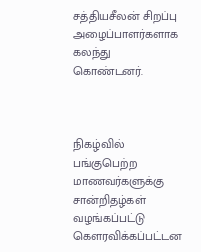சத்தியசீலன் சிறப்பு அழைப்பாளர்களாக கலந்து கொண்டனர்.



நிகழ்வில் பங்குபெற்ற மாணவர்களுக்கு சான்றிதழ்கள் வழங்கப்பட்டு கௌரவிக்கப்பட்டன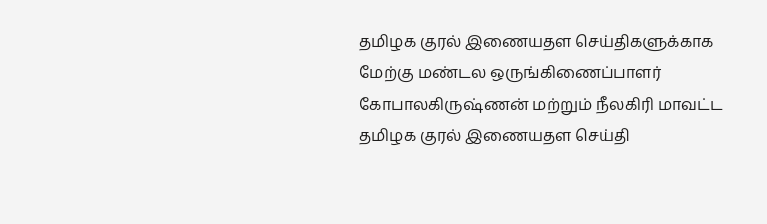தமிழக குரல் இணையதள செய்திகளுக்காக மேற்கு மண்டல ஒருங்கிணைப்பாளர் கோபாலகிருஷ்ணன் மற்றும் நீலகிரி மாவட்ட தமிழக குரல் இணையதள செய்தி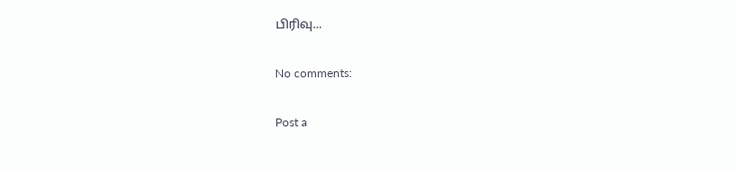பிரிவு...

No comments:

Post a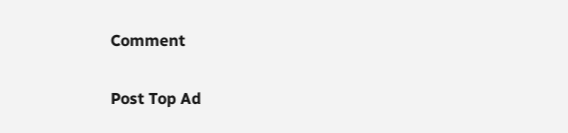Comment

Post Top Ad